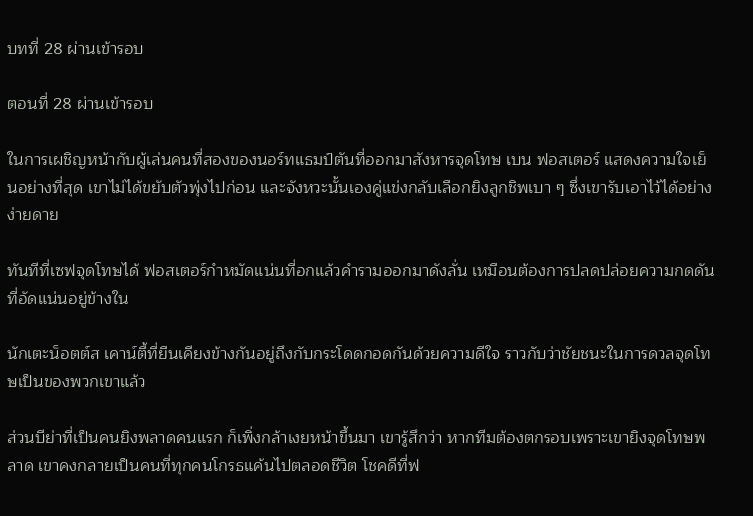บทที่ 28 ผ่านเข้ารอบ

ตอนที่ 28 ผ่านเข้ารอบ

ในการเผชิญหน้ากับผู้เล่นคนที่สองของนอร์ทแธมป์ตันที่ออกมาสังหารจุดโทษ เบน ฟอสเตอร์ แสดงความใจเย็นอย่างที่สุด เขาไม่ได้ขยับตัวพุ่งไปก่อน และจังหวะนั้นเองคู่แข่งกลับเลือกยิงลูกชิพเบา ๆ ซึ่งเขารับเอาไว้ได้อย่างง่ายดาย

ทันทีที่เซฟจุดโทษได้ ฟอสเตอร์กำหมัดแน่นที่อกแล้วคำรามออกมาดังลั่น เหมือนต้องการปลดปล่อยความกดดันที่อัดแน่นอยู่ข้างใน

นักเตะน็อตต์ส เคาน์ตี้ที่ยืนเคียงข้างกันอยู่ถึงกับกระโดดกอดกันด้วยความดีใจ ราวกับว่าชัยชนะในการดวลจุดโทษเป็นของพวกเขาแล้ว

ส่วนบีย่าที่เป็นคนยิงพลาดคนแรก ก็เพิ่งกล้าเงยหน้าขึ้นมา เขารู้สึกว่า หากทีมต้องตกรอบเพราะเขายิงจุดโทษพลาด เขาคงกลายเป็นคนที่ทุกคนโกรธแค้นไปตลอดชีวิต โชคดีที่ฟ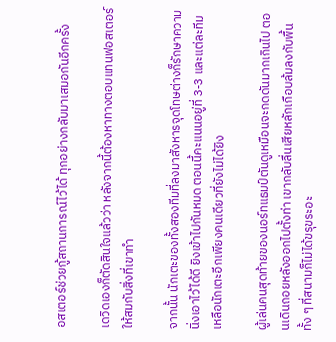อสเตอร์ช่วยกู้สถานการณ์ไว้ได้ ทุกอย่างกลับมาเสมอกันอีกครั้ง

เดวิดเองก็ตัดสินใจแล้วว่า หลังจากนี้ต้องหาทางตอบแทนฟอสเตอร์ให้สมกับสิ่งที่เขาทำ

จากนั้น นักเตะของทั้งสองทีมที่ลงมาสังหารจุดโทษต่างก็รักษาความนิ่งเอาไว้ได้ดี ยิงเข้าไปกันหมด ตอนนี้คะแนนอยู่ที่ 3-3 และแต่ละทีมเหลือนักเตะอีกเพียงคนเดียวที่ยังไม่ได้ยิง

ผู้เล่นคนสุดท้ายของนอร์ทแธมป์ตันดูเหมือนจะกดดันมากเกินไป ตอนเดินถอยหลังออกไปตั้งท่า เขากลับลื่นเสียหลักเกือบล้มลงกับพื้น ทั้ง ๆ ที่สนามก็ไม่ได้ขรุขระอะ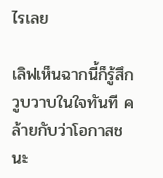ไรเลย

เลิฟเห็นฉากนี้ก็รู้สึกวูบวาบในใจทันที คล้ายกับว่าโอกาสชนะ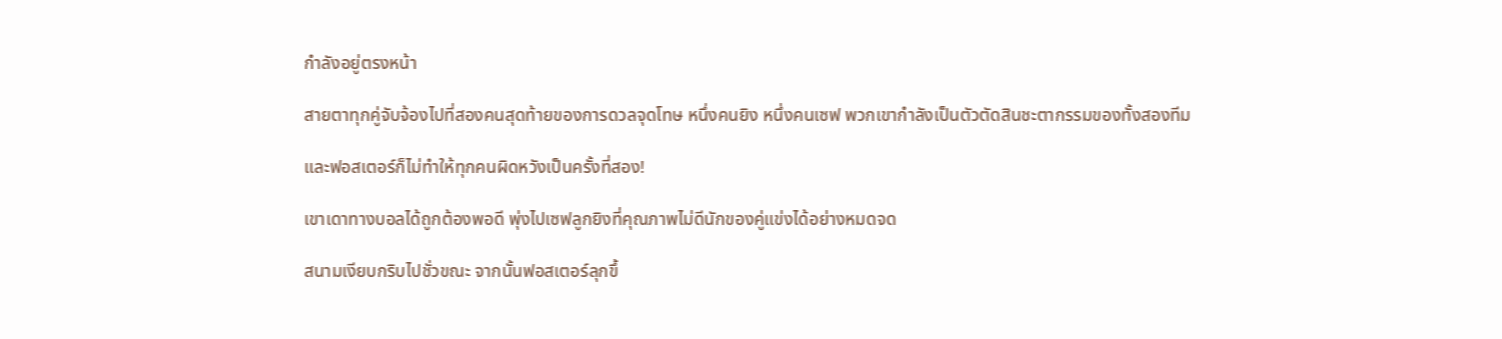กำลังอยู่ตรงหน้า

สายตาทุกคู่จับจ้องไปที่สองคนสุดท้ายของการดวลจุดโทษ หนึ่งคนยิง หนึ่งคนเซฟ พวกเขากำลังเป็นตัวตัดสินชะตากรรมของทั้งสองทีม

และฟอสเตอร์ก็ไม่ทำให้ทุกคนผิดหวังเป็นครั้งที่สอง!

เขาเดาทางบอลได้ถูกต้องพอดี พุ่งไปเซฟลูกยิงที่คุณภาพไม่ดีนักของคู่แข่งได้อย่างหมดจด

สนามเงียบกริบไปชั่วขณะ จากนั้นฟอสเตอร์ลุกขึ้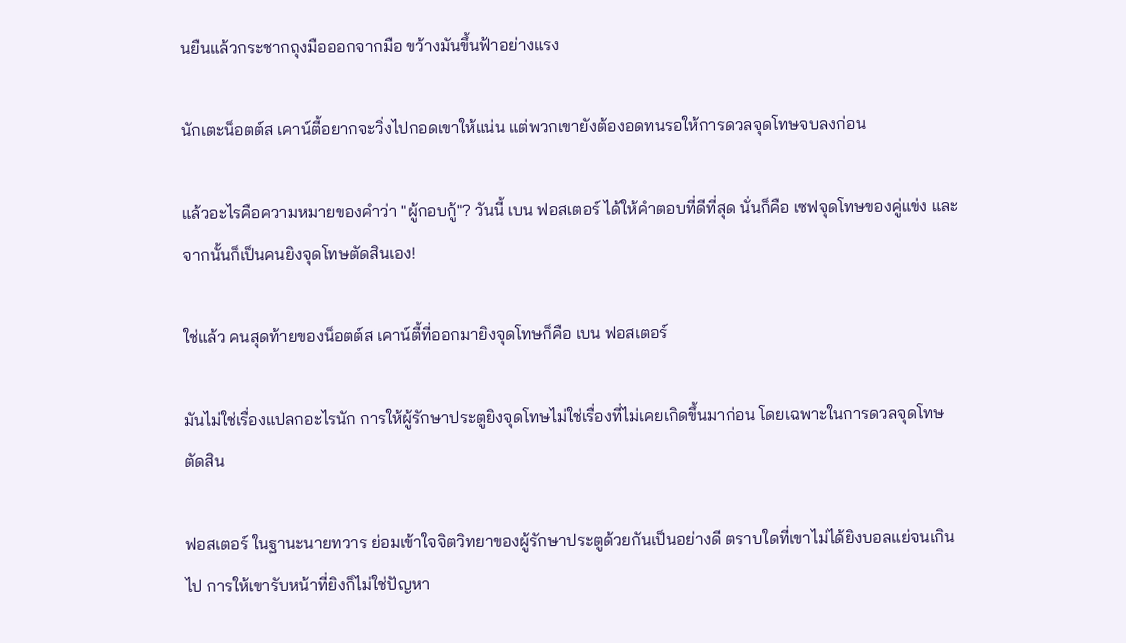นยืนแล้วกระชากถุงมือออกจากมือ ขว้างมันขึ้นฟ้าอย่างแรง

นักเตะน็อตต์ส เคาน์ตี้อยากจะวิ่งไปกอดเขาให้แน่น แต่พวกเขายังต้องอดทนรอให้การดวลจุดโทษจบลงก่อน

แล้วอะไรคือความหมายของคำว่า "ผู้กอบกู้"? วันนี้ เบน ฟอสเตอร์ ได้ให้คำตอบที่ดีที่สุด นั่นก็คือ เซฟจุดโทษของคู่แข่ง และจากนั้นก็เป็นคนยิงจุดโทษตัดสินเอง!

ใช่แล้ว คนสุดท้ายของน็อตต์ส เคาน์ตี้ที่ออกมายิงจุดโทษก็คือ เบน ฟอสเตอร์

มันไม่ใช่เรื่องแปลกอะไรนัก การให้ผู้รักษาประตูยิงจุดโทษไม่ใช่เรื่องที่ไม่เคยเกิดขึ้นมาก่อน โดยเฉพาะในการดวลจุดโทษตัดสิน

ฟอสเตอร์ ในฐานะนายทวาร ย่อมเข้าใจจิตวิทยาของผู้รักษาประตูด้วยกันเป็นอย่างดี ตราบใดที่เขาไม่ได้ยิงบอลแย่จนเกินไป การให้เขารับหน้าที่ยิงก็ไม่ใช่ปัญหา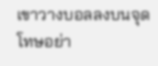เขาวางบอลลงบนจุดโทษอย่า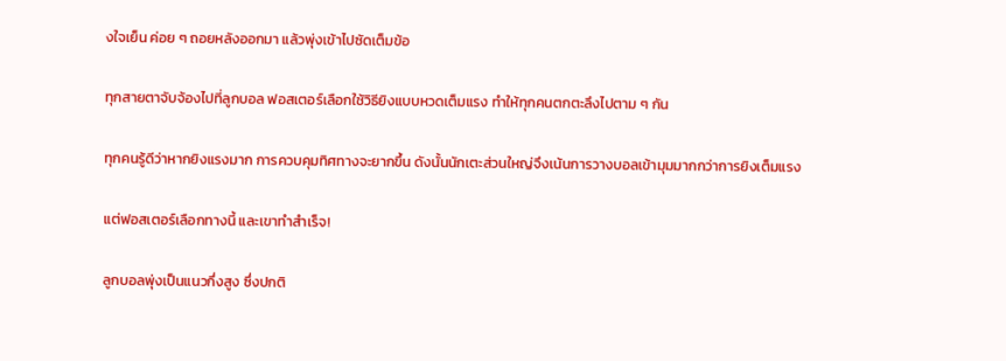งใจเย็น ค่อย ๆ ถอยหลังออกมา แล้วพุ่งเข้าไปซัดเต็มข้อ

ทุกสายตาจับจ้องไปที่ลูกบอล ฟอสเตอร์เลือกใช้วิธียิงแบบหวดเต็มแรง ทำให้ทุกคนตกตะลึงไปตาม ๆ กัน

ทุกคนรู้ดีว่าหากยิงแรงมาก การควบคุมทิศทางจะยากขึ้น ดังนั้นนักเตะส่วนใหญ่จึงเน้นการวางบอลเข้ามุมมากกว่าการยิงเต็มแรง

แต่ฟอสเตอร์เลือกทางนี้ และเขาทำสำเร็จ!

ลูกบอลพุ่งเป็นแนวกึ่งสูง ซึ่งปกติ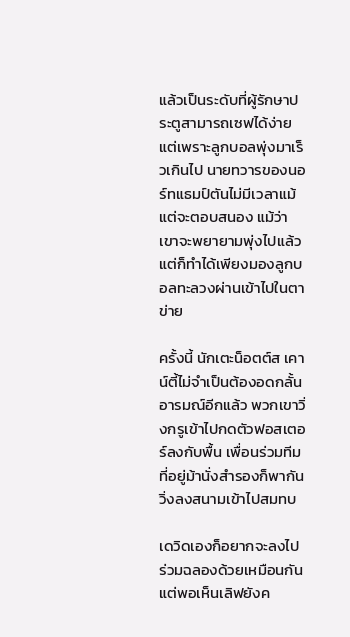แล้วเป็นระดับที่ผู้รักษาประตูสามารถเซฟได้ง่าย แต่เพราะลูกบอลพุ่งมาเร็วเกินไป นายทวารของนอร์ทแธมป์ตันไม่มีเวลาแม้แต่จะตอบสนอง แม้ว่าเขาจะพยายามพุ่งไปแล้ว แต่ก็ทำได้เพียงมองลูกบอลทะลวงผ่านเข้าไปในตาข่าย

ครั้งนี้ นักเตะน็อตต์ส เคาน์ตี้ไม่จำเป็นต้องอดกลั้นอารมณ์อีกแล้ว พวกเขาวิ่งกรูเข้าไปกดตัวฟอสเตอร์ลงกับพื้น เพื่อนร่วมทีมที่อยู่ม้านั่งสำรองก็พากันวิ่งลงสนามเข้าไปสมทบ

เดวิดเองก็อยากจะลงไปร่วมฉลองด้วยเหมือนกัน แต่พอเห็นเลิฟยังค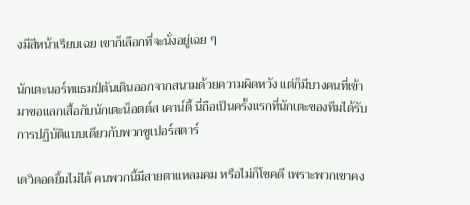งมีสีหน้าเรียบเฉย เขาก็เลือกที่จะนั่งอยู่เฉย ๆ

นักเตะนอร์ทแธมป์ตันเดินออกจากสนามด้วยความผิดหวัง แต่ก็มีบางคนที่เข้ามาขอแลกเสื้อกับนักเตะน็อตต์ส เคาน์ตี้ นี่ถือเป็นครั้งแรกที่นักเตะของทีมได้รับการปฏิบัติแบบเดียวกับพวกซูเปอร์สตาร์

เดวิดอดยิ้มไม่ได้ คนพวกนี้มีสายตาแหลมคม หรือไม่ก็โชคดี เพราะพวกเขาคง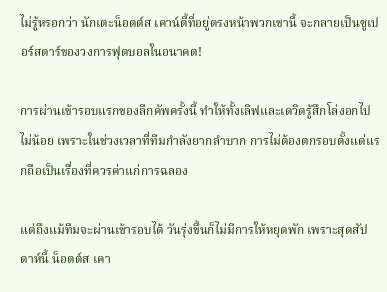ไม่รู้หรอกว่า นักเตะน็อตต์ส เคาน์ตี้ที่อยู่ตรงหน้าพวกเขานี้ จะกลายเป็นซูเปอร์สตาร์ของวงการฟุตบอลในอนาคต!

การผ่านเข้ารอบแรกของลีกคัพครั้งนี้ ทำให้ทั้งเลิฟและเดวิดรู้สึกโล่งอกไปไม่น้อย เพราะในช่วงเวลาที่ทีมกำลังยากลำบาก การไม่ต้องตกรอบตั้งแต่แรกถือเป็นเรื่องที่ควรค่าแก่การฉลอง

แต่ถึงแม้ทีมจะผ่านเข้ารอบได้ วันรุ่งขึ้นก็ไม่มีการให้หยุดพัก เพราะสุดสัปดาห์นี้ น็อตต์ส เคา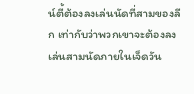น์ตี้ต้องลงเล่นนัดที่สามของลีก เท่ากับว่าพวกเขาจะต้องลงเล่นสามนัดภายในเจ็ดวัน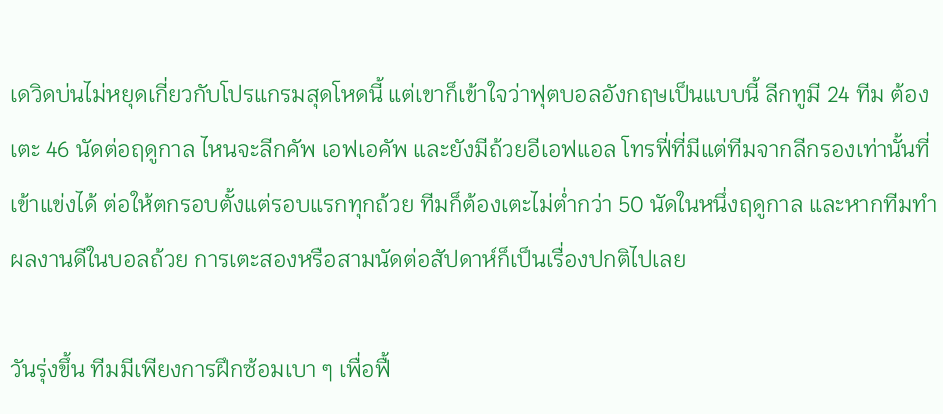เดวิดบ่นไม่หยุดเกี่ยวกับโปรแกรมสุดโหดนี้ แต่เขาก็เข้าใจว่าฟุตบอลอังกฤษเป็นแบบนี้ ลีกทูมี 24 ทีม ต้องเตะ 46 นัดต่อฤดูกาล ไหนจะลีกคัพ เอฟเอคัพ และยังมีถ้วยอีเอฟแอล โทรฟี่ที่มีแต่ทีมจากลีกรองเท่านั้นที่เข้าแข่งได้ ต่อให้ตกรอบตั้งแต่รอบแรกทุกถ้วย ทีมก็ต้องเตะไม่ต่ำกว่า 50 นัดในหนึ่งฤดูกาล และหากทีมทำผลงานดีในบอลถ้วย การเตะสองหรือสามนัดต่อสัปดาห์ก็เป็นเรื่องปกติไปเลย

วันรุ่งขึ้น ทีมมีเพียงการฝึกซ้อมเบา ๆ เพื่อฟื้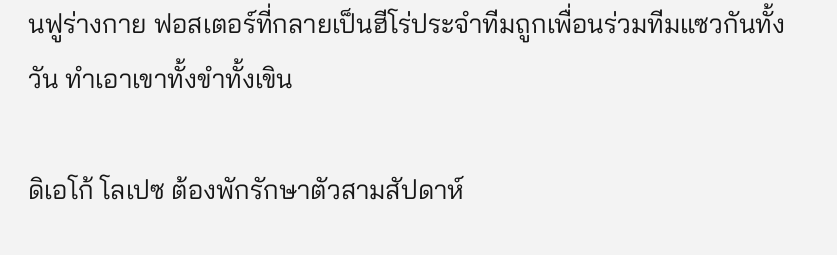นฟูร่างกาย ฟอสเตอร์ที่กลายเป็นฮีโร่ประจำทีมถูกเพื่อนร่วมทีมแซวกันทั้งวัน ทำเอาเขาทั้งขำทั้งเขิน

ดิเอโก้ โลเปซ ต้องพักรักษาตัวสามสัปดาห์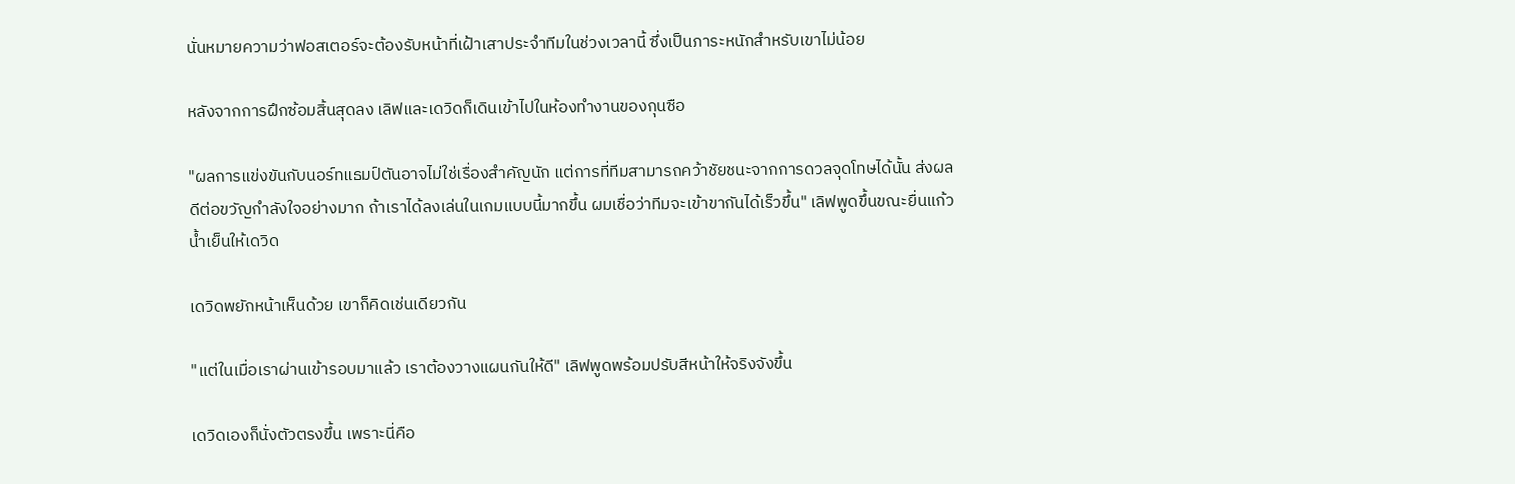นั่นหมายความว่าฟอสเตอร์จะต้องรับหน้าที่เฝ้าเสาประจำทีมในช่วงเวลานี้ ซึ่งเป็นภาระหนักสำหรับเขาไม่น้อย

หลังจากการฝึกซ้อมสิ้นสุดลง เลิฟและเดวิดก็เดินเข้าไปในห้องทำงานของกุนซือ

"ผลการแข่งขันกับนอร์ทแธมป์ตันอาจไม่ใช่เรื่องสำคัญนัก แต่การที่ทีมสามารถคว้าชัยชนะจากการดวลจุดโทษได้นั้น ส่งผลดีต่อขวัญกำลังใจอย่างมาก ถ้าเราได้ลงเล่นในเกมแบบนี้มากขึ้น ผมเชื่อว่าทีมจะเข้าขากันได้เร็วขึ้น" เลิฟพูดขึ้นขณะยื่นแก้วน้ำเย็นให้เดวิด

เดวิดพยักหน้าเห็นด้วย เขาก็คิดเช่นเดียวกัน

"แต่ในเมื่อเราผ่านเข้ารอบมาแล้ว เราต้องวางแผนกันให้ดี" เลิฟพูดพร้อมปรับสีหน้าให้จริงจังขึ้น

เดวิดเองก็นั่งตัวตรงขึ้น เพราะนี่คือ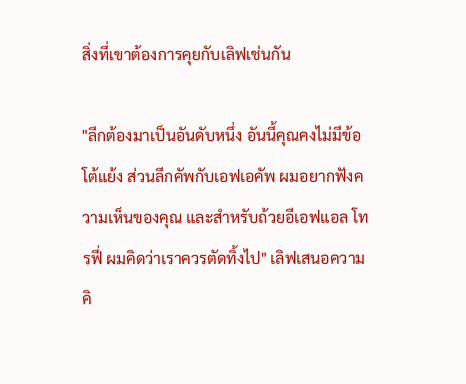สิ่งที่เขาต้องการคุยกับเลิฟเช่นกัน

"ลีกต้องมาเป็นอันดับหนึ่ง อันนี้คุณคงไม่มีข้อโต้แย้ง ส่วนลีกคัพกับเอฟเอคัพ ผมอยากฟังความเห็นของคุณ และสำหรับถ้วยอีเอฟแอล โทรฟี่ ผมคิดว่าเราควรตัดทิ้งไป" เลิฟเสนอความคิ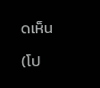ดเห็น

(โป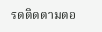รดติดตามตอ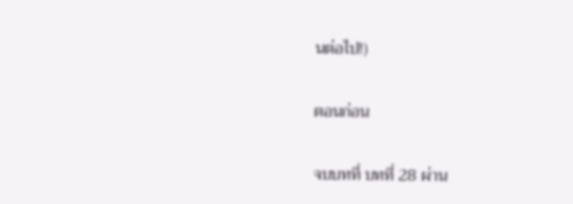นต่อไป!)

ตอนก่อน

จบบทที่ บทที่ 28 ผ่าน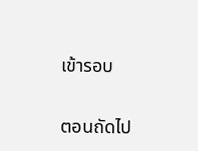เข้ารอบ

ตอนถัดไป